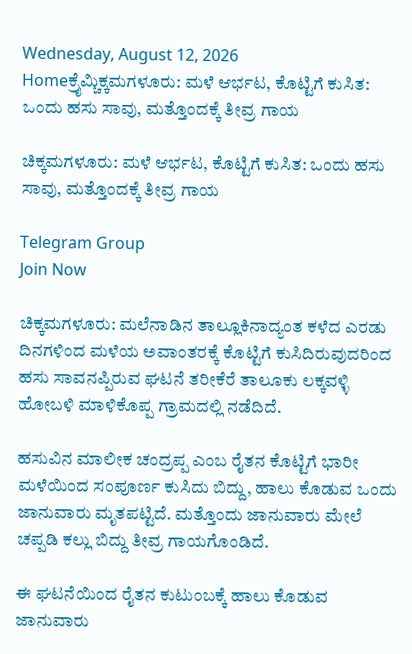Wednesday, August 12, 2026
Homeಕ್ರೈಮ್ಚಿಕ್ಕಮಗಳೂರು: ಮಳೆ ಆರ್ಭಟ, ಕೊಟ್ಟಿಗೆ ಕುಸಿತ: ಒಂದು ಹಸು ಸಾವು, ಮತ್ತೊಂದಕ್ಕೆ ತೀವ್ರ ಗಾಯ

ಚಿಕ್ಕಮಗಳೂರು: ಮಳೆ ಆರ್ಭಟ, ಕೊಟ್ಟಿಗೆ ಕುಸಿತ: ಒಂದು ಹಸು ಸಾವು, ಮತ್ತೊಂದಕ್ಕೆ ತೀವ್ರ ಗಾಯ

Telegram Group
Join Now

ಚಿಕ್ಕಮಗಳೂರು: ಮಲೆನಾಡಿನ ತಾಲ್ಲೂಕಿನಾದ್ಯಂತ ಕಳೆದ ಎರಡು ದಿನಗಳಿಂದ ಮಳೆಯ ಅವಾಂತರಕ್ಕೆ ಕೊಟ್ಟಿಗೆ ಕುಸಿದಿರುವುದರಿಂದ ಹಸು ಸಾವನಪ್ಪಿರುವ ಘಟನೆ ತರೀಕೆರೆ ತಾಲೂಕು ಲಕ್ಕವಳ್ಳಿ ಹೋಬಳಿ ಮಾಳಿಕೊಪ್ಪ ಗ್ರಾಮದಲ್ಲಿ ನಡೆದಿದೆ.

ಹಸುವಿನ ಮಾಲೀಕ ಚಂದ್ರಪ್ಪ ಎಂಬ ರೈತನ ಕೊಟ್ಟಿಗೆ ಭಾರೀ ಮಳೆಯಿಂದ ಸಂಪೂರ್ಣ ಕುಸಿದು ಬಿದ್ದು, ಹಾಲು ಕೊಡುವ ಒಂದು ಜಾನುವಾರು ಮೃತಪಟ್ಟಿದೆ. ಮತ್ತೊಂದು ಜಾನುವಾರು ಮೇಲೆ ಚಪ್ಪಡಿ ಕಲ್ಲು ಬಿದ್ದು ತೀವ್ರ ಗಾಯಗೊಂಡಿದೆ.

ಈ ಘಟನೆಯಿಂದ ರೈತನ ಕುಟುಂಬಕ್ಕೆ ಹಾಲು ಕೊಡುವ ಜಾನುವಾರು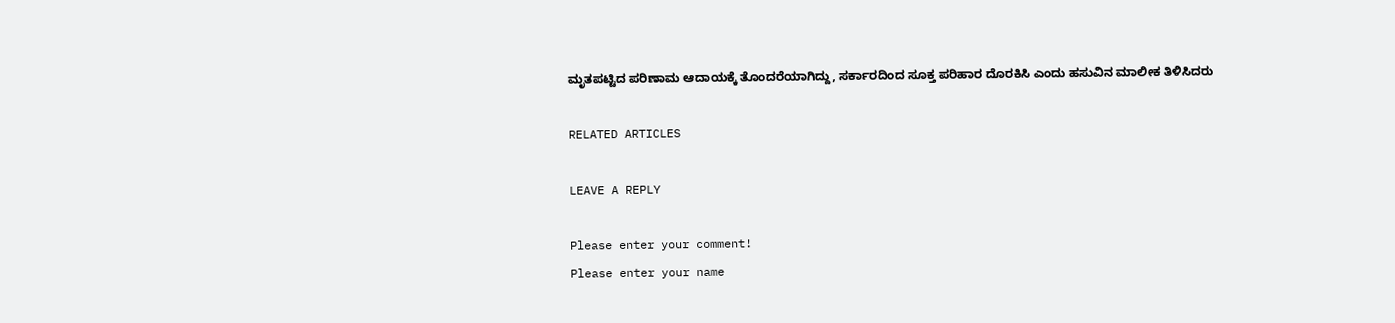ಮೃತಪಟ್ಟಿದ ಪರಿಣಾಮ ಆದಾಯಕ್ಕೆ ತೊಂದರೆಯಾಗಿದ್ದು, ಸರ್ಕಾರದಿಂದ ಸೂಕ್ತ ಪರಿಹಾರ ದೊರಕಿಸಿ ಎಂದು ಹಸುವಿನ ಮಾಲೀಕ ತಿಳಿಸಿದರು

RELATED ARTICLES

LEAVE A REPLY

Please enter your comment!
Please enter your name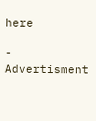here

- Advertisment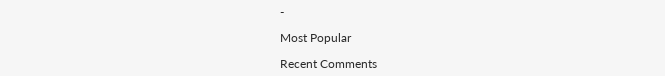-

Most Popular

Recent Comments